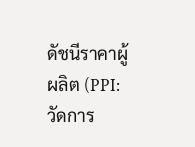ดัชนีราคาผู้ผลิต (PPI: วัดการ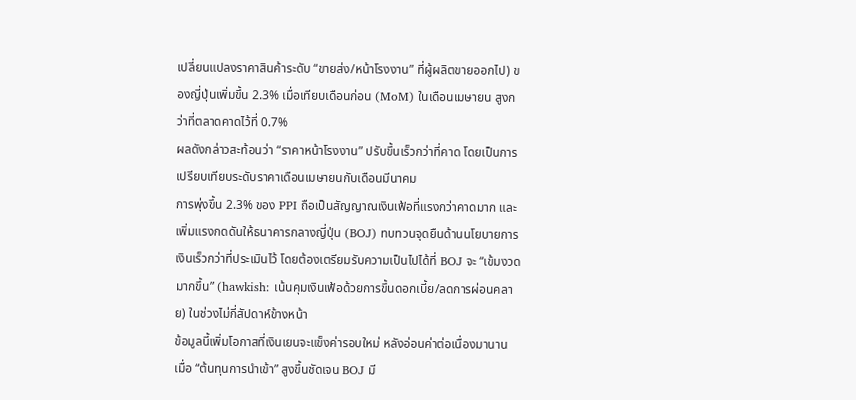เปลี่ยนแปลงราคาสินค้าระดับ “ขายส่ง/หน้าโรงงาน” ที่ผู้ผลิตขายออกไป) ของญี่ปุ่นเพิ่มขึ้น 2.3% เมื่อเทียบเดือนก่อน (MoM) ในเดือนเมษายน สูงกว่าที่ตลาดคาดไว้ที่ 0.7%
ผลดังกล่าวสะท้อนว่า “ราคาหน้าโรงงาน” ปรับขึ้นเร็วกว่าที่คาด โดยเป็นการเปรียบเทียบระดับราคาเดือนเมษายนกับเดือนมีนาคม
การพุ่งขึ้น 2.3% ของ PPI ถือเป็นสัญญาณเงินเฟ้อที่แรงกว่าคาดมาก และเพิ่มแรงกดดันให้ธนาคารกลางญี่ปุ่น (BOJ) ทบทวนจุดยืนด้านนโยบายการเงินเร็วกว่าที่ประเมินไว้ โดยต้องเตรียมรับความเป็นไปได้ที่ BOJ จะ “เข้มงวดมากขึ้น” (hawkish: เน้นคุมเงินเฟ้อด้วยการขึ้นดอกเบี้ย/ลดการผ่อนคลาย) ในช่วงไม่กี่สัปดาห์ข้างหน้า
ข้อมูลนี้เพิ่มโอกาสที่เงินเยนจะแข็งค่ารอบใหม่ หลังอ่อนค่าต่อเนื่องมานาน เมื่อ “ต้นทุนการนำเข้า” สูงขึ้นชัดเจน BOJ มี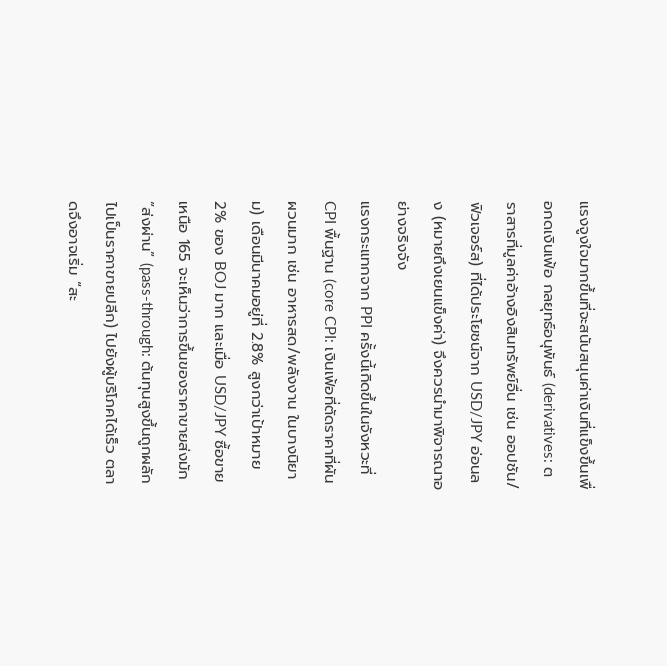แรงจูงใจมากขึ้นที่จะสนับสนุนค่าเงินที่แข็งขึ้นเพื่อกดเงินเฟ้อ กลยุทธ์อนุพันธ์ (derivatives: ตราสารที่มูลค่าอ้างอิงสินทรัพย์อื่น เช่น ออปชัน/ฟิวเจอร์ส) ที่ได้ประโยชน์จาก USD/JPY อ่อนลง (หมายถึงเยนแข็งค่า) จึงควรนำมาพิจารณาอย่างจริงจัง
แรงกระแทกจาก PPI ครั้งนี้เกิดขึ้นในจังหวะที่ CPI พื้นฐาน (core CPI: เงินเฟ้อที่ตัดราคาที่ผันผวนมาก เช่น อาหารสด/พลังงาน ในบางนิยาม) เดือนมีนาคมอยู่ที่ 2.8% สูงกว่าเป้าหมาย 2% ของ BOJ มาก และเมื่อ USD/JPY ซื้อขายเหนือ 165 จะเห็นว่าการขึ้นของราคาขายส่งมัก “ส่งผ่าน” (pass-through: ต้นทุนสูงขึ้นถูกผลักไปเป็นราคาขายปลีก) ไปยังผู้บริโภคได้เร็ว ตลาดจึงอาจเริ่ม “สะ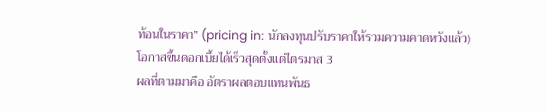ท้อนในราคา” (pricing in: นักลงทุนปรับราคาให้รวมความคาดหวังแล้ว) โอกาสขึ้นดอกเบี้ยได้เร็วสุดตั้งแต่ไตรมาส 3
ผลที่ตามมาคือ อัตราผลตอบแทนพันธ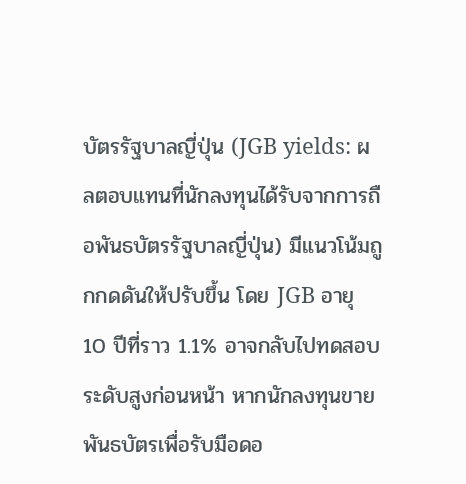บัตรรัฐบาลญี่ปุ่น (JGB yields: ผลตอบแทนที่นักลงทุนได้รับจากการถือพันธบัตรรัฐบาลญี่ปุ่น) มีแนวโน้มถูกกดดันให้ปรับขึ้น โดย JGB อายุ 10 ปีที่ราว 1.1% อาจกลับไปทดสอบระดับสูงก่อนหน้า หากนักลงทุนขายพันธบัตรเพื่อรับมือดอ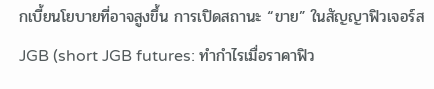กเบี้ยนโยบายที่อาจสูงขึ้น การเปิดสถานะ “ขาย” ในสัญญาฟิวเจอร์ส JGB (short JGB futures: ทำกำไรเมื่อราคาฟิว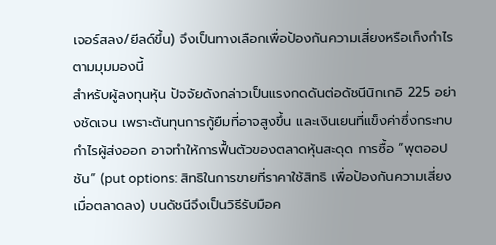เจอร์สลง/ยีลด์ขึ้น) จึงเป็นทางเลือกเพื่อป้องกันความเสี่ยงหรือเก็งกำไรตามมุมมองนี้
สำหรับผู้ลงทุนหุ้น ปัจจัยดังกล่าวเป็นแรงกดดันต่อดัชนีนิกเกอิ 225 อย่างชัดเจน เพราะต้นทุนการกู้ยืมที่อาจสูงขึ้น และเงินเยนที่แข็งค่าซึ่งกระทบกำไรผู้ส่งออก อาจทำให้การฟื้นตัวของตลาดหุ้นสะดุด การซื้อ “พุตออปชัน” (put options: สิทธิในการขายที่ราคาใช้สิทธิ เพื่อป้องกันความเสี่ยงเมื่อตลาดลง) บนดัชนีจึงเป็นวิธีรับมือค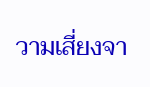วามเสี่ยงจา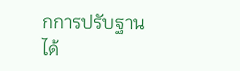กการปรับฐานได้